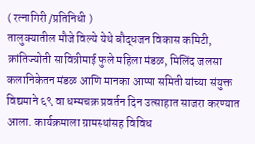( रत्नागिरी /प्रतिनिधी )
तालुक्यातील मौजे विल्ये येथे बौद्धजन विकास कमिटी, क्रांतिज्योती सावित्रीमाई फुले महिला मंडळ, मिलिंद जलसा कलानिकेतन मंडळ आणि मानका आप्पा समिती यांच्या संयुक्त विद्यमाने ६९ वा धम्मचक्र प्रवर्तन दिन उत्साहात साजरा करण्यात आला. कार्यक्रमाला ग्रामस्थांसह विविध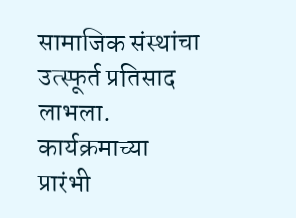सामाजिक संस्थांचा उत्स्फूर्त प्रतिसाद लाभला.
कार्यक्रमाच्या प्रारंभी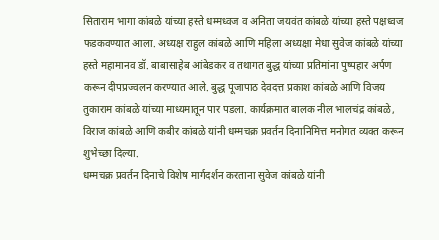सिताराम भागा कांबळे यांच्या हस्ते धम्मध्वज व अनिता जयवंत कांबळे यांच्या हस्ते पक्षध्वज फडकवण्यात आला. अध्यक्ष राहुल कांबळे आणि महिला अध्यक्षा मेधा सुवेज कांबळे यांच्या हस्ते महामानव डॉ. बाबासाहेब आंबेडकर व तथागत बुद्ध यांच्या प्रतिमांना पुष्पहार अर्पण करून दीपप्रज्वलन करण्यात आले. बुद्ध पूजापाठ देवदत्त प्रकाश कांबळे आणि विजय तुकाराम कांबळे यांच्या माध्यमातून पार पडला. कार्यक्रमात बालक नील भालचंद्र कांबळे, विराज कांबळे आणि कबीर कांबळे यांनी धम्मचक्र प्रवर्तन दिनानिमित्त मनोगत व्यक्त करून शुभेच्छा दिल्या.
धम्मचक्र प्रवर्तन दिनाचे विशेष मार्गदर्शन करताना सुवेज कांबळे यांनी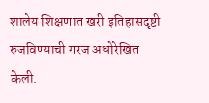शालेय शिक्षणात खरी इतिहासदृष्टी रुजविण्याची गरज अधोरेखित केली.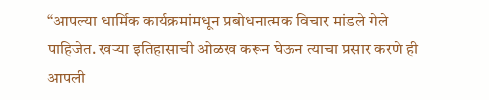“आपल्या धार्मिक कार्यक्रमांमधून प्रबोधनात्मक विचार मांडले गेले पाहिजेत. खऱ्या इतिहासाची ओळख करून घेऊन त्याचा प्रसार करणे ही आपली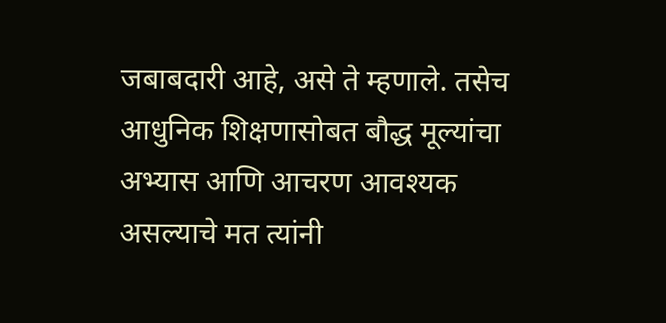जबाबदारी आहे, असे ते म्हणाले. तसेच आधुनिक शिक्षणासोबत बौद्ध मूल्यांचा अभ्यास आणि आचरण आवश्यक असल्याचे मत त्यांनी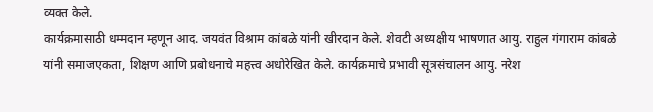व्यक्त केले.
कार्यक्रमासाठी धम्मदान म्हणून आद. जयवंत विश्राम कांबळे यांनी खीरदान केले. शेवटी अध्यक्षीय भाषणात आयु. राहुल गंगाराम कांबळे यांनी समाजएकता, शिक्षण आणि प्रबोधनाचे महत्त्व अधोरेखित केले. कार्यक्रमाचे प्रभावी सूत्रसंचालन आयु. नरेश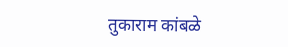तुकाराम कांबळे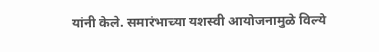यांनी केले. समारंभाच्या यशस्वी आयोजनामुळे विल्ये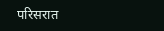परिसरात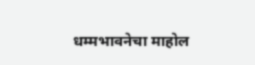धम्मभावनेचा माहोल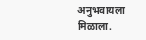अनुभवायला मिळाला.